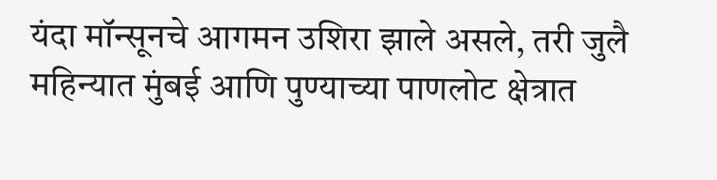यंदा मॉन्सूनचे आगमन उशिरा झाले असले, तरी जुलै महिन्यात मुंबई आणि पुण्याच्या पाणलोट क्षेत्रात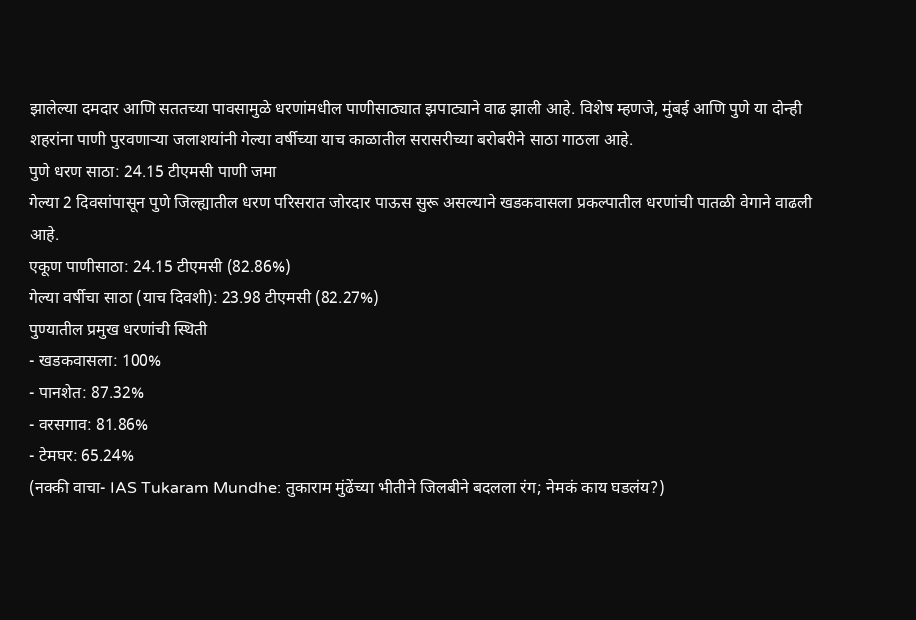झालेल्या दमदार आणि सततच्या पावसामुळे धरणांमधील पाणीसाठ्यात झपाट्याने वाढ झाली आहे. विशेष म्हणजे, मुंबई आणि पुणे या दोन्ही शहरांना पाणी पुरवणाऱ्या जलाशयांनी गेल्या वर्षीच्या याच काळातील सरासरीच्या बरोबरीने साठा गाठला आहे.
पुणे धरण साठा: 24.15 टीएमसी पाणी जमा
गेल्या 2 दिवसांपासून पुणे जिल्ह्यातील धरण परिसरात जोरदार पाऊस सुरू असल्याने खडकवासला प्रकल्पातील धरणांची पातळी वेगाने वाढली आहे.
एकूण पाणीसाठा: 24.15 टीएमसी (82.86%)
गेल्या वर्षीचा साठा (याच दिवशी): 23.98 टीएमसी (82.27%)
पुण्यातील प्रमुख धरणांची स्थिती
- खडकवासला: 100%
- पानशेत: 87.32%
- वरसगाव: 81.86%
- टेमघर: 65.24%
(नक्की वाचा- IAS Tukaram Mundhe: तुकाराम मुंढेंच्या भीतीने जिलबीने बदलला रंग; नेमकं काय घडलंय?)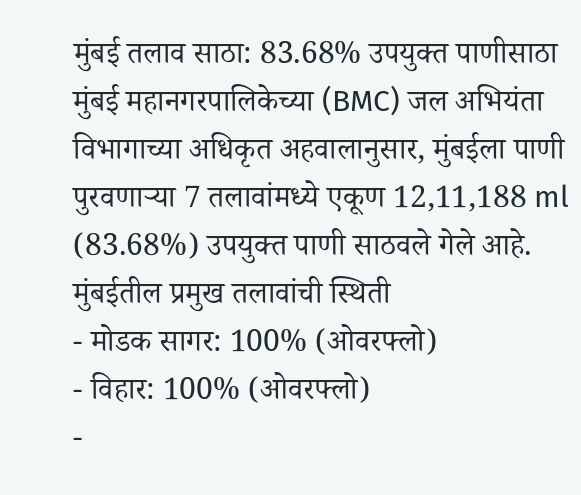मुंबई तलाव साठा: 83.68% उपयुक्त पाणीसाठा
मुंबई महानगरपालिकेच्या (BMC) जल अभियंता विभागाच्या अधिकृत अहवालानुसार, मुंबईला पाणी पुरवणाऱ्या 7 तलावांमध्ये एकूण 12,11,188 ml (83.68%) उपयुक्त पाणी साठवले गेले आहे.
मुंबईतील प्रमुख तलावांची स्थिती
- मोडक सागर: 100% (ओवरफ्लो)
- विहार: 100% (ओवरफ्लो)
-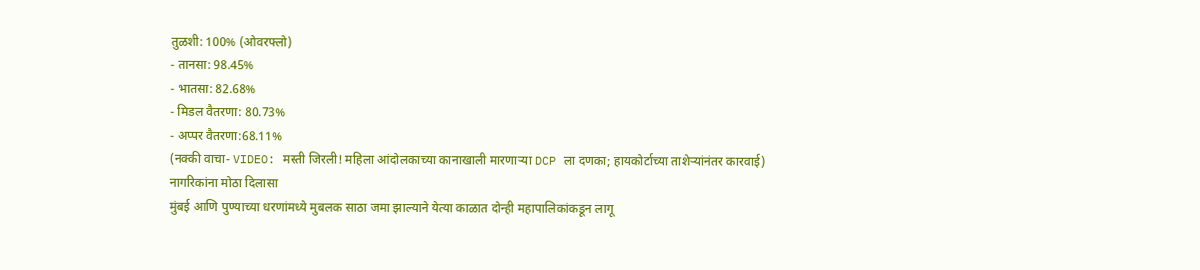तुळशी: 100% (ओवरफ्लो)
- तानसा: 98.45%
- भातसा: 82.68%
- मिडल वैतरणा: 80.73%
- अप्पर वैतरणा:68.11%
(नक्की वाचा- VIDEO: मस्ती जिरली! महिला आंदोलकाच्या कानाखाली मारणाऱ्या DCP ला दणका; हायकोर्टाच्या ताशेऱ्यांनंतर कारवाई)
नागरिकांना मोठा दिलासा
मुंबई आणि पुण्याच्या धरणांमध्ये मुबलक साठा जमा झाल्याने येत्या काळात दोन्ही महापालिकांकडून लागू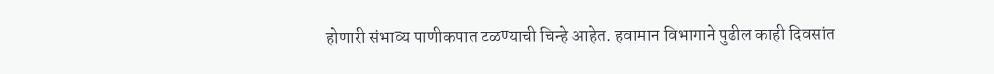होणारी संभाव्य पाणीकपात टळण्याची चिन्हे आहेत. हवामान विभागाने पुढील काही दिवसांत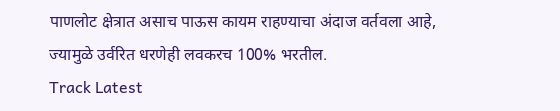पाणलोट क्षेत्रात असाच पाऊस कायम राहण्याचा अंदाज वर्तवला आहे, ज्यामुळे उर्वरित धरणेही लवकरच 100% भरतील.
Track Latest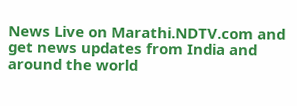News Live on Marathi.NDTV.com and get news updates from India and around the world